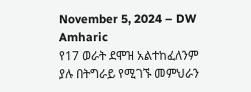November 5, 2024 – DW Amharic
የ17 ወራት ደሞዝ አልተከፈለንም ያሉ በትግራይ የሚገኙ መምህራን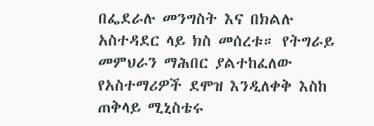በፌደራሉ መንግስት እና በክልሉ አስተዳደር ላይ ክስ መሰረቱ። የትግራይ መምህራን ማሕበር ያልተከፈለው የአስተማሪዎች ደሞዝ እንዲለቀቅ እስከ ጠቅላይ ሚኒስቴሩ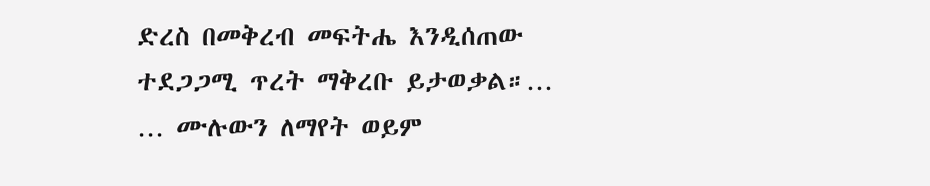ድረስ በመቅረብ መፍትሔ እንዲሰጠው ተደጋጋሚ ጥረት ማቅረቡ ይታወቃል።…
… ሙሉውን ለማየት ወይም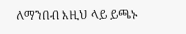ለማንበብ እዚህ ላይ ይጫኑ